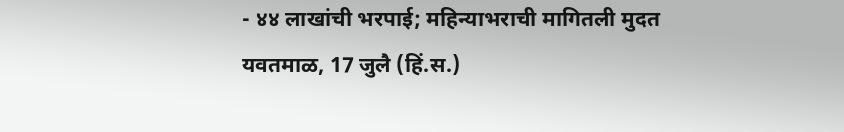- ४४ लाखांची भरपाई; महिन्याभराची मागितली मुदत
यवतमाळ, 17 जुलै (हिं.स.)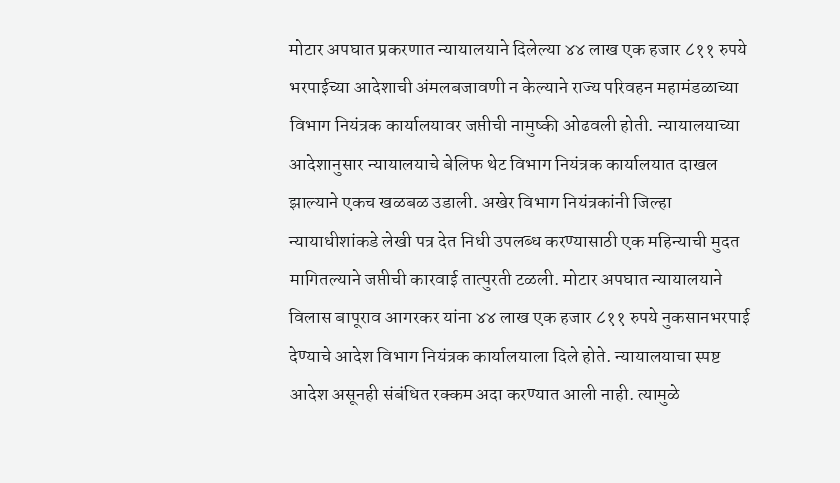मोटार अपघात प्रकरणात न्यायालयाने दिलेल्या ४४ लाख एक हजार ८११ रुपये भरपाईच्या आदेशाची अंमलबजावणी न केल्याने राज्य परिवहन महामंडळाच्या विभाग नियंत्रक कार्यालयावर जप्तीची नामुष्की ओढवली होती. न्यायालयाच्या आदेशानुसार न्यायालयाचे बेलिफ थेट विभाग नियंत्रक कार्यालयात दाखल झाल्याने एकच खळबळ उडाली. अखेर विभाग नियंत्रकांनी जिल्हा न्यायाधीशांकडे लेखी पत्र देत निधी उपलब्ध करण्यासाठी एक महिन्याची मुदत मागितल्याने जप्तीची कारवाई तात्पुरती टळली. मोटार अपघात न्यायालयाने विलास बापूराव आगरकर यांना ४४ लाख एक हजार ८११ रुपये नुकसानभरपाई देण्याचे आदेश विभाग नियंत्रक कार्यालयाला दिले होते. न्यायालयाचा स्पष्ट आदेश असूनही संबंधित रक्कम अदा करण्यात आली नाही. त्यामुळे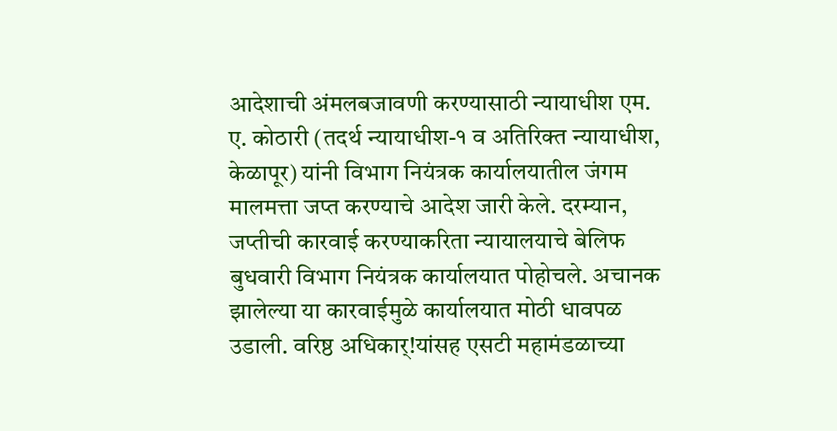आदेशाची अंमलबजावणी करण्यासाठी न्यायाधीश एम. ए. कोठारी (तदर्थ न्यायाधीश-१ व अतिरिक्त न्यायाधीश, केळापूर) यांनी विभाग नियंत्रक कार्यालयातील जंगम मालमत्ता जप्त करण्याचे आदेश जारी केले. दरम्यान, जप्तीची कारवाई करण्याकरिता न्यायालयाचे बेलिफ बुधवारी विभाग नियंत्रक कार्यालयात पोहोचले. अचानक झालेल्या या कारवाईमुळे कार्यालयात मोठी धावपळ उडाली. वरिष्ठ अधिकार्!यांसह एसटी महामंडळाच्या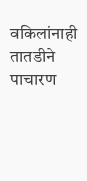वकिलांनाही तातडीने पाचारण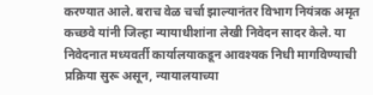करण्यात आले. बराच वेळ चर्चा झाल्यानंतर विभाग नियंत्रक अमृत कच्छवे यांनी जिल्हा न्यायाधीशांना लेखी निवेदन सादर केले. या निवेदनात मध्यवर्ती कार्यालयाकडून आवश्यक निधी मागविण्याची प्रक्रिया सुरू असून, न्यायालयाच्या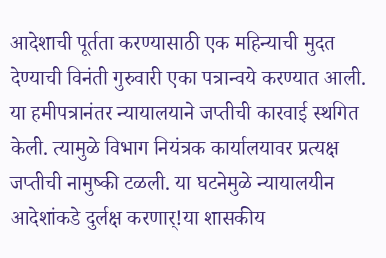आदेशाची पूर्तता करण्यासाठी एक महिन्याची मुदत देण्याची विनंती गुरुवारी एका पत्रान्वये करण्यात आली. या हमीपत्रानंतर न्यायालयाने जप्तीची कारवाई स्थगित केली. त्यामुळे विभाग नियंत्रक कार्यालयावर प्रत्यक्ष जप्तीची नामुष्की टळली. या घटनेमुळे न्यायालयीन आदेशांकडे दुर्लक्ष करणार्!या शासकीय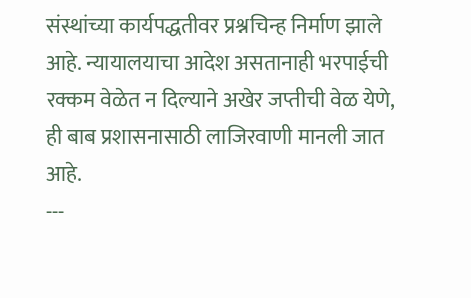संस्थांच्या कार्यपद्धतीवर प्रश्नचिन्ह निर्माण झाले आहे. न्यायालयाचा आदेश असतानाही भरपाईची रक्कम वेळेत न दिल्याने अखेर जप्तीची वेळ येणे, ही बाब प्रशासनासाठी लाजिरवाणी मानली जात आहे.
---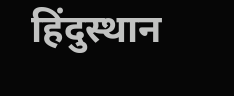हिंदुस्थान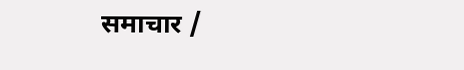समाचार /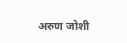अरुण जोशी